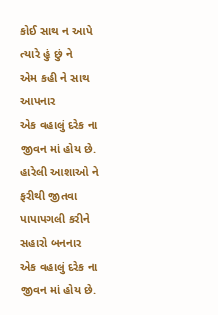કોઈ સાથ ન આપે ત્યારે હું છું ને
એમ કહી ને સાથ આપનાર
એક વહાલું દરેક ના જીવન માં હોય છે.
હારેલી આશાઓ ને ફરીથી જીતવા
પાપાપગલી કરીને સહારો બનનાર
એક વહાલું દરેક ના જીવન માં હોય છે.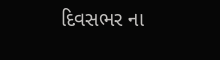દિવસભર ના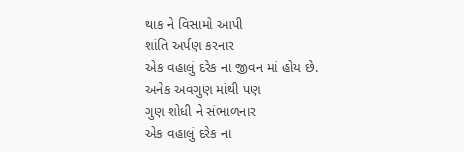થાક ને વિસામો આપી
શાંતિ અર્પણ કરનાર
એક વહાલું દરેક ના જીવન માં હોય છે.
અનેક અવગુણ માંથી પણ
ગુણ શોધી ને સંભાળનાર
એક વહાલું દરેક ના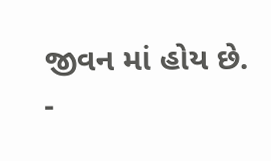જીવન માં હોય છે.
-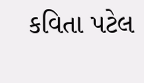કવિતા પટેલ